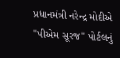પ્રધાનમંત્રી નરેન્દ્ર મોદીએ "પીએમ સૂરજ" પોર્ટલનું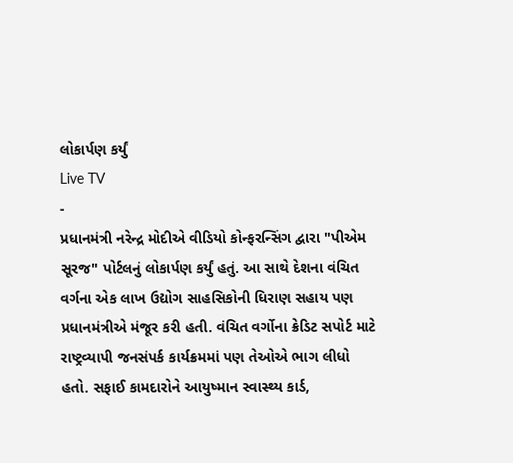લોકાર્પણ કર્યું
Live TV
-
પ્રધાનમંત્રી નરેન્દ્ર મોદીએ વીડિયો કોન્ફરન્સિંગ દ્વારા "પીએમ સૂરજ" પોર્ટલનું લોકાર્પણ કર્યું હતું. આ સાથે દેશના વંચિત વર્ગના એક લાખ ઉદ્યોગ સાહસિકોની ધિરાણ સહાય પણ પ્રધાનમંત્રીએ મંજૂર કરી હતી. વંચિત વર્ગોના ક્રેડિટ સપોર્ટ માટે રાષ્ટ્રવ્યાપી જનસંપર્ક કાર્યક્રમમાં પણ તેઓએ ભાગ લીધો હતો. સફાઈ કામદારોને આયુષ્માન સ્વાસ્થ્ય કાર્ડ,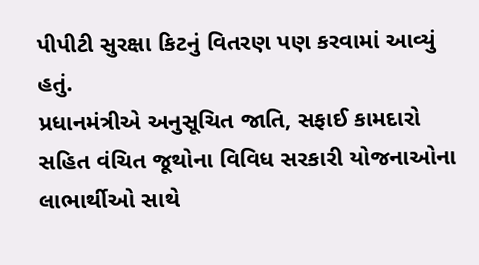પીપીટી સુરક્ષા કિટનું વિતરણ પણ કરવામાં આવ્યું હતું.
પ્રધાનમંત્રીએ અનુસૂચિત જાતિ, સફાઈ કામદારો સહિત વંચિત જૂથોના વિવિધ સરકારી યોજનાઓના લાભાર્થીઓ સાથે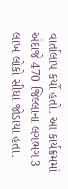વાર્તાલાપ કર્યો હતો. આ કાર્યક્રમમાં અંદાજે 470 જિલ્લાના લગભગ 3 લાખ લોકો સીધા જોડાયા હતા.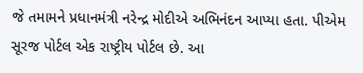જે તમામને પ્રધાનમંત્રી નરેન્દ્ર મોદીએ અભિનંદન આપ્યા હતા. પીએમ સૂરજ પોર્ટલ એક રાષ્ટ્રીય પોર્ટલ છે. આ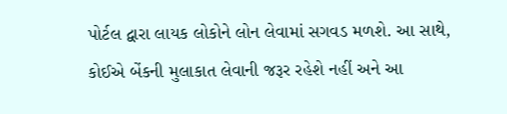પોર્ટલ દ્વારા લાયક લોકોને લોન લેવામાં સગવડ મળશે. આ સાથે, કોઈએ બેંકની મુલાકાત લેવાની જરૂર રહેશે નહીં અને આ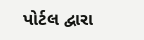પોર્ટલ દ્વારા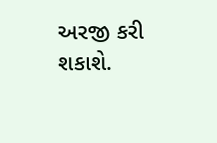અરજી કરી શકાશે.